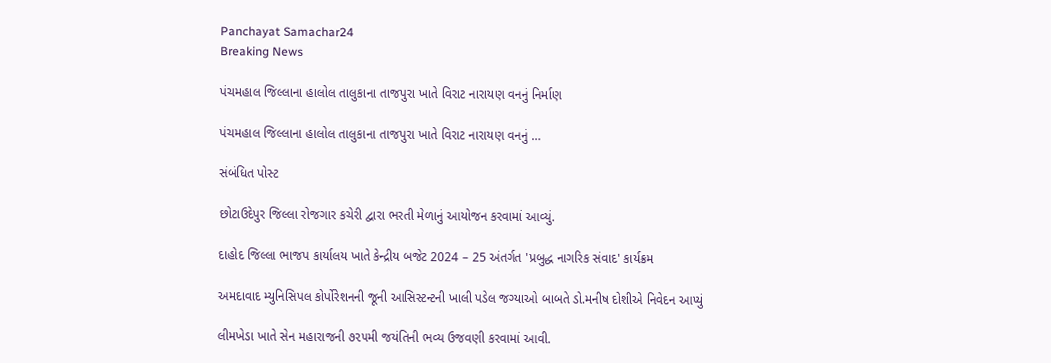Panchayat Samachar24
Breaking News

પંચમહાલ જિલ્લાના હાલોલ તાલુકાના તાજપુરા ખાતે વિરાટ નારાયણ વનનું નિર્માણ

પંચમહાલ જિલ્લાના હાલોલ તાલુકાના તાજપુરા ખાતે વિરાટ નારાયણ વનનું …

સંબંધિત પોસ્ટ

છોટાઉદેપુર જિલ્લા રોજગાર કચેરી દ્વારા ભરતી મેળાનું આયોજન કરવામાં આવ્યું.

દાહોદ જિલ્લા ભાજપ કાર્યાલય ખાતે કેન્દ્રીય બજેટ 2024 – 25 અંતર્ગત 'પ્રબુદ્ધ નાગરિક સંવાદ' કાર્યક્રમ

અમદાવાદ મ્યુનિસિપલ કોર્પોરેશનની જૂની આસિસ્ટન્ટની ખાલી પડેલ જગ્યાઓ બાબતે ડો.મનીષ દોશીએ નિવેદન આપ્યું

લીમખેડા ખાતે સેન મહારાજની ૭૨૫મી જયંતિની ભવ્ય ઉજવણી કરવામાં આવી.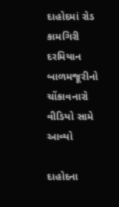દાહોદમાં રોડ કામગિરી દરમિયાન બાળમજૂરીનો ચોંકાવનારો વીડિયો સામે આવ્યો

દાહોદના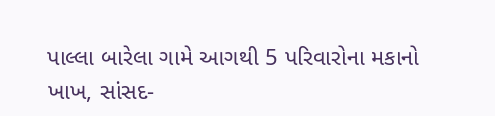પાલ્લા બારેલા ગામે આગથી 5 પરિવારોના મકાનો ખાખ, સાંસદ-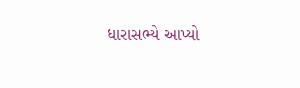ધારાસભ્યે આપ્યો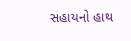સહાયનો હાથ